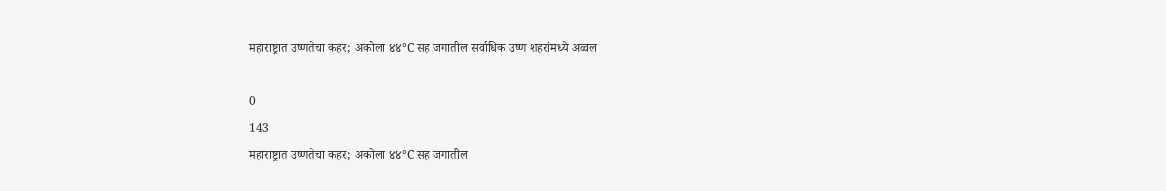महाराष्ट्रात उष्णतेचा कहर; अकोला ४४°C सह जगातील सर्वाधिक उष्ण शहरांमध्ये अव्वल

0
143
महाराष्ट्रात उष्णतेचा कहर; अकोला ४४°C सह जगातील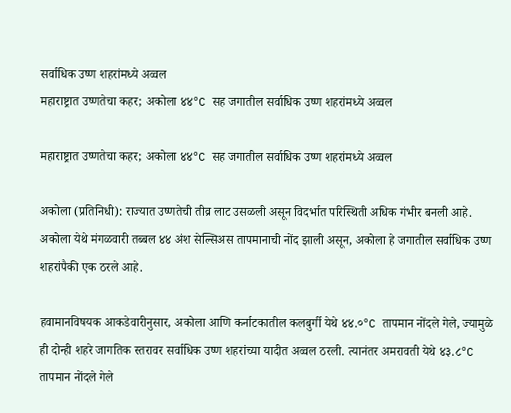सर्वाधिक उष्ण शहरांमध्ये अव्वल
महाराष्ट्रात उष्णतेचा कहर; अकोला ४४°C सह जगातील सर्वाधिक उष्ण शहरांमध्ये अव्वल

महाराष्ट्रात उष्णतेचा कहर; अकोला ४४°C सह जगातील सर्वाधिक उष्ण शहरांमध्ये अव्वल

अकोला (प्रतिनिधी): राज्यात उष्णतेची तीव्र लाट उसळली असून विदर्भात परिस्थिती अधिक गंभीर बनली आहे. अकोला येथे मंगळवारी तब्बल ४४ अंश सेल्सिअस तापमानाची नोंद झाली असून, अकोला हे जगातील सर्वाधिक उष्ण शहरांपैकी एक ठरले आहे.

हवामानविषयक आकडेवारीनुसार, अकोला आणि कर्नाटकातील कलबुर्गी येथे ४४.०°C तापमान नोंदले गेले, ज्यामुळे ही दोन्ही शहरे जागतिक स्तरावर सर्वाधिक उष्ण शहरांच्या यादीत अव्वल ठरली. त्यानंतर अमरावती येथे ४३.८°C तापमान नोंदले गेले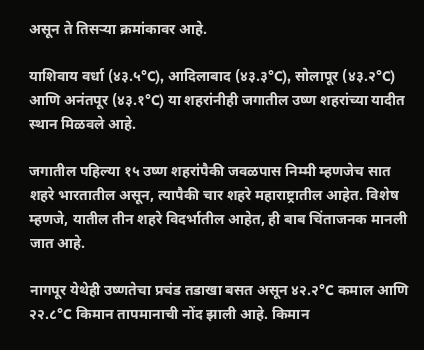असून ते तिसऱ्या क्रमांकावर आहे.

याशिवाय वर्धा (४३.५°C), आदिलाबाद (४३.३°C), सोलापूर (४३.२°C) आणि अनंतपूर (४३.१°C) या शहरांनीही जगातील उष्ण शहरांच्या यादीत स्थान मिळवले आहे.

जगातील पहिल्या १५ उष्ण शहरांपैकी जवळपास निम्मी म्हणजेच सात शहरे भारतातील असून, त्यापैकी चार शहरे महाराष्ट्रातील आहेत. विशेष म्हणजे, यातील तीन शहरे विदर्भातील आहेत, ही बाब चिंताजनक मानली जात आहे.

नागपूर येथेही उष्णतेचा प्रचंड तडाखा बसत असून ४२.२°C कमाल आणि २२.८°C किमान तापमानाची नोंद झाली आहे. किमान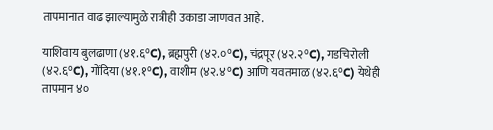तापमानात वाढ झाल्यामुळे रात्रीही उकाडा जाणवत आहे.

याशिवाय बुलढाणा (४१.६°C), ब्रह्मपुरी (४२.०°C), चंद्रपूर (४२.२°C), गडचिरोली (४२.६°C), गोंदिया (४१.१°C), वाशीम (४२.४°C) आणि यवतमाळ (४२.६°C) येथेही तापमान ४०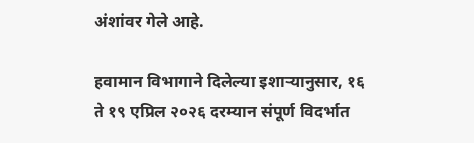अंशांवर गेले आहे.

हवामान विभागाने दिलेल्या इशाऱ्यानुसार, १६ ते १९ एप्रिल २०२६ दरम्यान संपूर्ण विदर्भात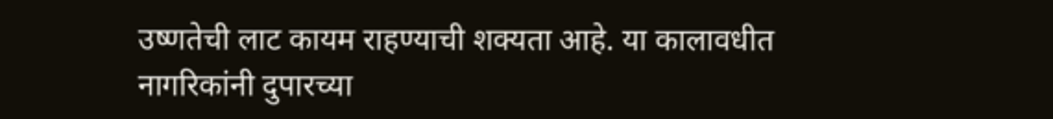उष्णतेची लाट कायम राहण्याची शक्यता आहे. या कालावधीत नागरिकांनी दुपारच्या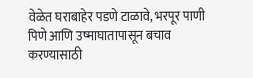वेळेत घराबाहेर पडणे टाळावे, भरपूर पाणी पिणे आणि उष्माघातापासून बचाव करण्यासाठी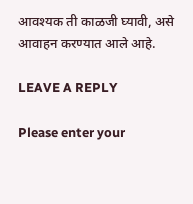आवश्यक ती काळजी घ्यावी, असे आवाहन करण्यात आले आहे.

LEAVE A REPLY

Please enter your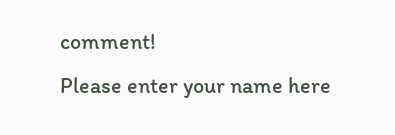comment!
Please enter your name here